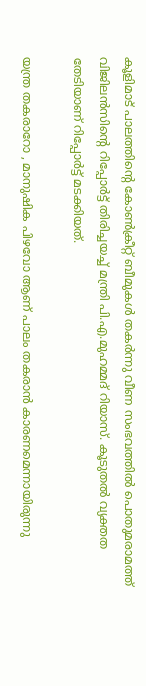കൂളിമാട് പാലത്തിന്റെ കോണ്‍ക്രീറ്റ് ബീമുകള്‍ തകര്‍ന്നു വീണ സംഭവത്തില്‍ പൊതുമരാമത്ത് വിജിലന്‍സിന്റെ റിപ്പോര്‍ട്ട് തിരിച്ചയച്ച് മന്ത്രി പി.എ.മുഹമ്മദ് റിയാസ്. കൂടുതല്‍ വ്യക്തത തേടിയാണ് റിപ്പോര്‍ട്ട് മടക്കിയത്.

യന്ത്ര തകരാറോ , മാനുഷിക പിഴവോ ആണ് പാലം തകരാന്‍ കാരണമെന്നായിരുന്നു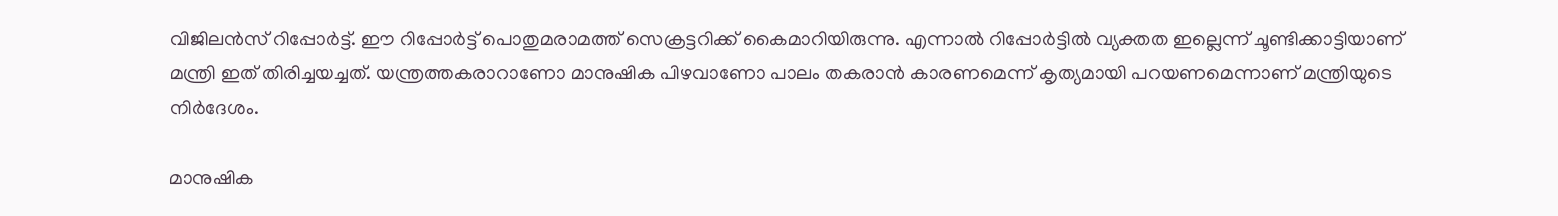വിജിലന്‍സ് റിപ്പോര്‍ട്ട്. ഈ റിപ്പോര്‍ട്ട് പൊതുമരാമത്ത് സെക്രട്ടറിക്ക് കൈമാറിയിരുന്നു. എന്നാല്‍ റിപ്പോര്‍ട്ടില്‍ വ്യക്തത ഇല്ലെന്ന് ചൂണ്ടിക്കാട്ടിയാണ് മന്ത്രി ഇത് തിരിച്ചയച്ചത്. യന്ത്രത്തകരാറാണോ മാനുഷിക പിഴവാണോ പാലം തകരാന്‍ കാരണമെന്ന് കൃത്യമായി പറയണമെന്നാണ് മന്ത്രിയുടെ നിര്‍ദേശം.

മാനുഷിക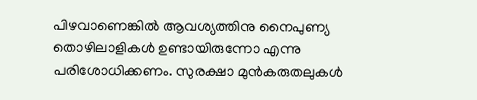പിഴവാണെങ്കില്‍ ആവശ്യത്തിനു നൈപുണ്യ തൊഴിലാളികള്‍ ഉണ്ടായിരുന്നോ എന്നു പരിശോധിക്കണം. സുരക്ഷാ മുന്‍കരുതലുകള്‍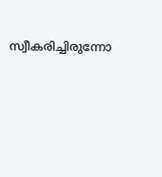സ്വീകരിച്ചിരുന്നോ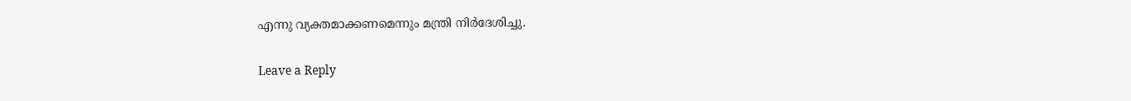എന്നു വ്യക്തമാക്കണമെന്നും മന്ത്രി നിര്‍ദേശിച്ചു.

Leave a Reply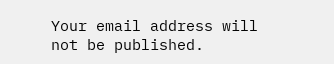Your email address will not be published.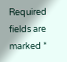Required fields are marked *